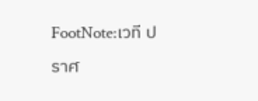FootNote:เวที ปราศ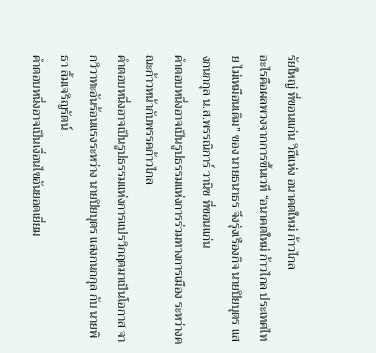รัยใหญ่ ที่ขอนแก่น วิถีแห่ง อนาคตใหม่ ก้าวไกล
อะไรคือผลพวงจากการขึ้นเวที “อนาคตใหม่ ก้าวไกล ประเทศไทย ไม่เหมือนเดิม” ของ นายธนาธร จึงรุ่งเรืองกิจ นายปิยบุตร แสงกนกกุล น.ส.พรรณิการ์ วานิช ที่ขอนแก่น
คำตอบหนึ่งอาจเป็นรูปธรรมแห่งการร่วมทางการเมือง ระหว่างคณะก้าวหน้ากับพรรคก้าวไกล
คำตอบหนึ่งอาจเป็นรูปธรรมแห่งการแปรวิกฤตมาเป็นโอกาส จากวิวาทะอันร้อนแรงระหว่าง นายปิยบุตร แสงกนกกุล กับ นายพิธา ลิ้มเจริญรัตน์
คำตอบหนึ่งอาจเป็นเงื่อนไขอันยอดเยี่ยม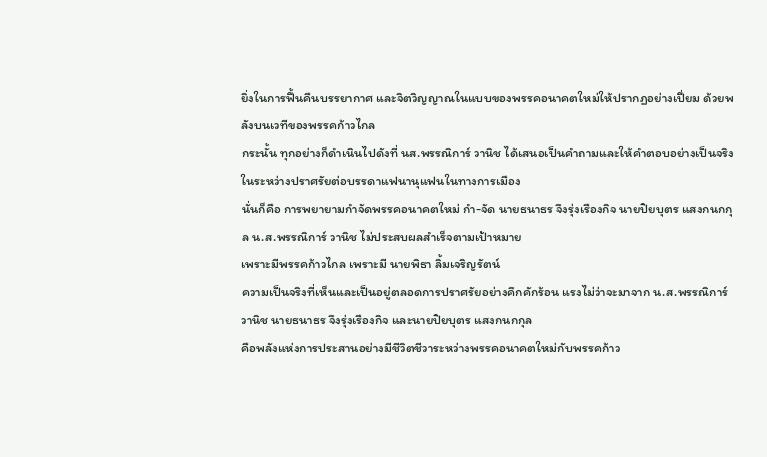ยิ่งในการฟื้นคืนบรรยากาศ และจิตวิญญาณในแบบของพรรคอนาคตใหม่ให้ปรากฏอย่างเปี่ยม ด้วยพลังบนเวทีของพรรคก้าวไกล
กระนั้น ทุกอย่างก็ดำเนินไปดังที่ นส.พรรณิการ์ วานิช ได้เสนอเป็นคำถามและให้คำตอบอย่างเป็นจริง ในระหว่างปราศรัยต่อบรรดาแฟนานุแฟนในทางการเมือง
นั่นก็คือ การพยายามกำจัดพรรคอนาคตใหม่ กำ-จัด นายธนาธร จึงรุ่งเรืองกิจ นายปิยบุตร แสงกนกกุล น.ส.พรรณิการ์ วานิช ไม่ประสบผลสำเร็จตามเป้าหมาย
เพราะมีพรรคก้าวไกล เพราะมี นายพิธา ลิ้มเจริญรัตน์
ความเป็นจริงที่เห็นและเป็นอยู่ตลอดการปราศรัยอย่างคึกคักร้อน แรงไม่ว่าจะมาจาก น.ส.พรรณิการ์ วานิช นายธนาธร จึงรุ่งเรืองกิจ และนายปิยบุตร แสงกนกกุล
คือพลังแห่งการประสานอย่างมีชีวิตชีวาระหว่างพรรคอนาคตใหม่กับพรรคก้าว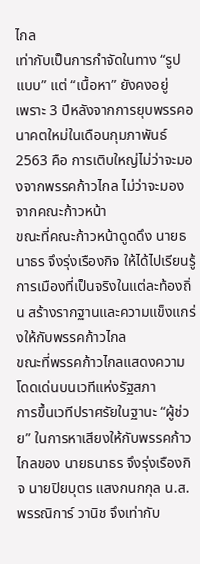ไกล
เท่ากับเป็นการกำจัดในทาง “รูปแบบ” แต่ “เนื้อหา” ยังคงอยู่
เพราะ 3 ปีหลังจากการยุบพรรคอนาคตใหม่ในเดือนกุมภาพันธ์ 2563 คือ การเติบใหญ่ไม่ว่าจะมองจากพรรคก้าวไกล ไม่ว่าจะมองจากคณะก้าวหน้า
ขณะที่คณะก้าวหน้าดูดดึง นายธนาธร จึงรุ่งเรืองกิจ ให้ได้ไปเรียนรู้การเมืองที่เป็นจริงในแต่ละท้องถิ่น สร้างรากฐานและความแข็งแกร่งให้กับพรรคก้าวไกล
ขณะที่พรรคก้าวไกลแสดงความโดดเด่นบนเวทีแห่งรัฐสภา
การขึ้นเวทีปราศรัยในฐานะ “ผู้ช่วย” ในการหาเสียงให้กับพรรคก้าวไกลของ นายธนาธร จึงรุ่งเรืองกิจ นายปิยบุตร แสงกนกกุล น.ส.พรรณิการ์ วานิช จึงเท่ากับ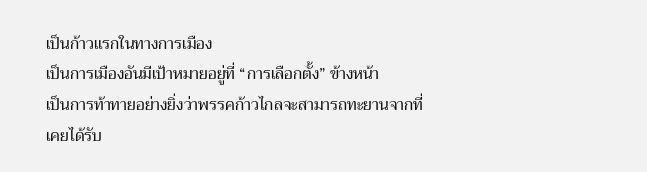เป็นก้าวแรกในทางการเมือง
เป็นการเมืองอันมีเป้าหมายอยู่ที่ “การเลือกตั้ง” ข้างหน้า
เป็นการท้าทายอย่างยิ่งว่าพรรคก้าวไกลจะสามารถทะยานจากที่เคยได้รับ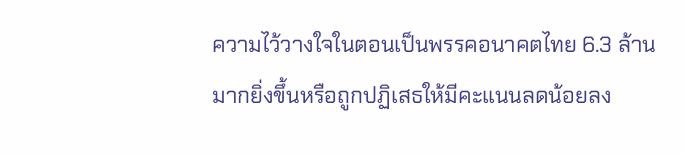ความไว้วางใจในตอนเป็นพรรคอนาคตไทย 6.3 ล้าน มากยิ่งขึ้นหรือถูกปฏิเสธให้มีคะแนนลดน้อยลง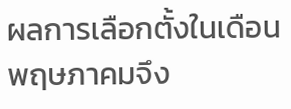ผลการเลือกตั้งในเดือนพฤษภาคมจึง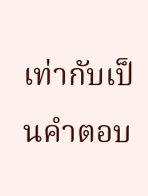เท่ากับเป็นคำตอบ